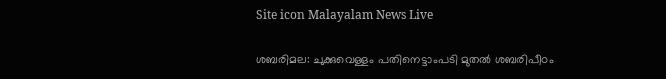Site icon Malayalam News Live

ശബരിമല: ചുക്കുവെള്ളം പതിനെട്ടാംപടി മുതല്‍ ശബരിപീഠം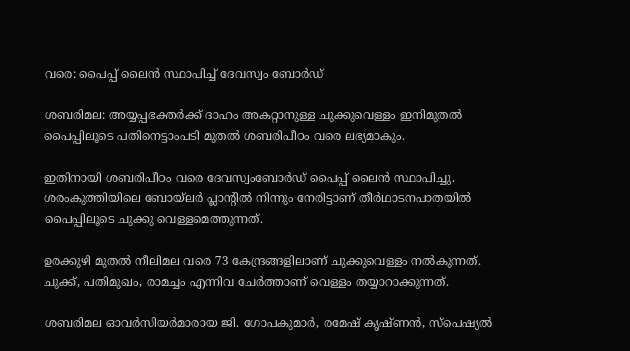വരെ: പൈപ്പ് ലൈന്‍ സ്ഥാപിച്ച്‌ ദേവസ്വം ബോര്‍ഡ്

ശബരിമല: അയ്യപ്പഭക്തര്‍ക്ക് ദാഹം അകറ്റാനുള്ള ചുക്കുവെള്ളം ഇനിമുതല്‍ പൈപ്പിലൂടെ പതിനെട്ടാംപടി മുതല്‍ ശബരിപീഠം വരെ ലഭ്യമാകും.

ഇതിനായി ശബരിപീഠം വരെ ദേവസ്വംബോര്‍ഡ് പൈപ്പ് ലൈന്‍ സ്ഥാപിച്ചു. ശരംകുത്തിയിലെ ബോയ്ലര്‍ പ്ലാന്റില്‍ നിന്നും നേരിട്ടാണ് തീര്‍ഥാടനപാതയില്‍ പൈപ്പിലൂടെ ചുക്കു വെള്ളമെത്തുന്നത്.

ഉരക്കുഴി മുതല്‍ നീലിമല വരെ 73 കേന്ദ്രങ്ങളിലാണ് ചുക്കുവെള്ളം നല്‍കുന്നത്. ചുക്ക്, പതിമുഖം, രാമച്ചം എന്നിവ ചേര്‍ത്താണ് വെള്ളം തയ്യാറാക്കുന്നത്.

ശബരിമല ഓവര്‍സിയര്‍മാരായ ജി. ഗോപകുമാര്‍, രമേഷ് കൃഷ്ണന്‍, സ്പെഷ്യല്‍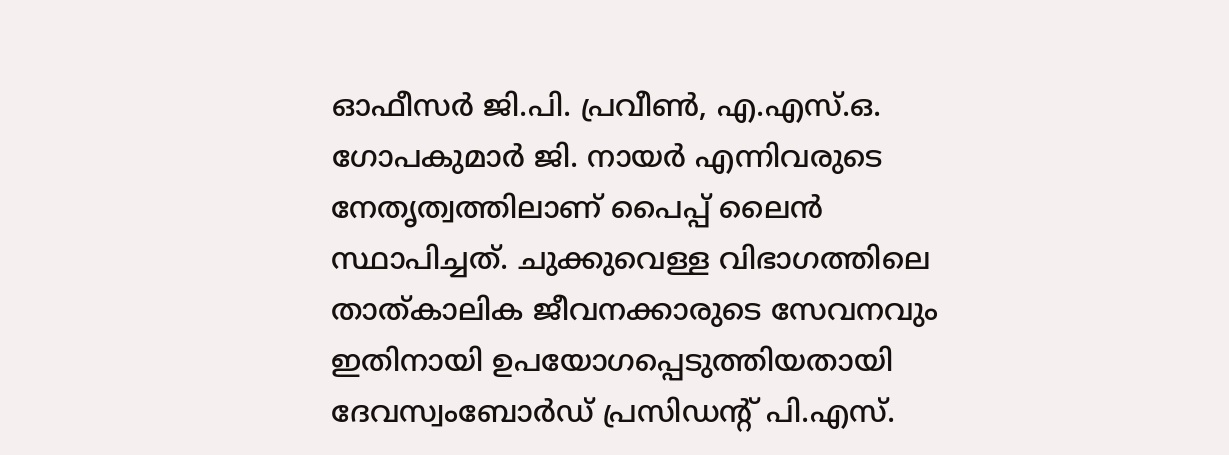ഓഫീസര്‍ ജി.പി. പ്രവീണ്‍, എ.എസ്.ഒ. ഗോപകുമാര്‍ ജി. നായര്‍ എന്നിവരുടെ നേതൃത്വത്തിലാണ് പൈപ്പ് ലൈന്‍ സ്ഥാപിച്ചത്. ചുക്കുവെള്ള വിഭാഗത്തിലെ താത്കാലിക ജീവനക്കാരുടെ സേവനവും ഇതിനായി ഉപയോഗപ്പെടുത്തിയതായി ദേവസ്വംബോര്‍ഡ് പ്രസിഡന്റ് പി.എസ്.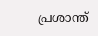പ്രശാന്ത്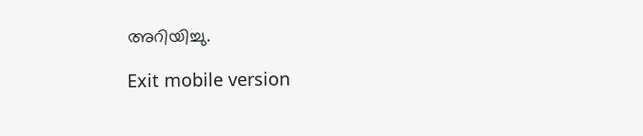അറിയിച്ചു.

Exit mobile version